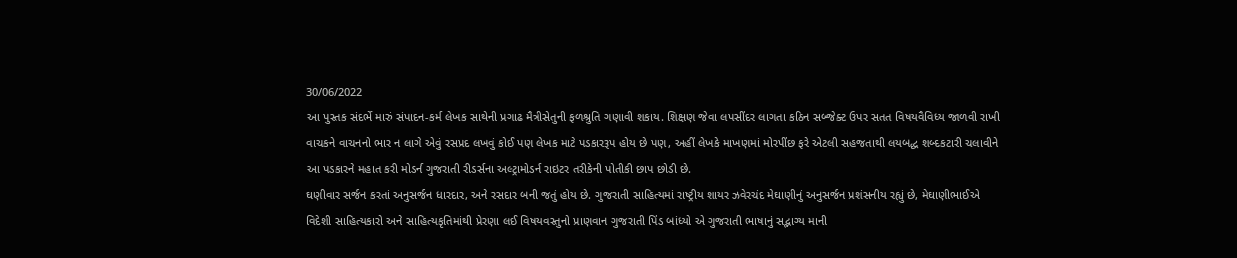30/06/2022
આ પુસ્તક સંદર્ભે મારું સંપાદન-કર્મ લેખક સાથેની પ્રગાઢ મૈત્રીસેતુની ફળશ્રુતિ ગણાવી શકાય. શિક્ષણ જેવા લપસીંદર લાગતા કઠિન સબ્જેક્ટ ઉપર સતત વિષયવૈવિધ્ય જાળવી રાખી વાચકને વાચનનો ભાર ન લાગે એવું રસપ્રદ લખવું કોઈ પણ લેખક માટે પડકારરૂપ હોય છે પણ, અહીં લેખકે માખણમાં મોરપીંછ ફરે એટલી સહજતાથી લયબદ્ધ શબ્દકટારી ચલાવીને આ પડકારને મહાત કરી મોડર્ન ગુજરાતી રીડર્સના અલ્ટ્રામોડર્ન રાઇટર તરીકેની પોતીકી છાપ છોડી છે.
ઘણીવાર સર્જન કરતાં અનુસર્જન ધારદાર, અને રસદાર બની જતું હોય છે. ગુજરાતી સાહિત્યમાં રાષ્ટ્રીય શાયર ઝવેરચંદ મેઘાણીનું અનુસર્જન પ્રશંસનીય રહ્યું છે, મેઘાણીભાઈએ વિદેશી સાહિત્યકારો અને સાહિત્યકૃતિમાંથી પ્રેરણા લઈ વિષયવસ્તુનો પ્રાણવાન ગુજરાતી પિંડ બાંધ્યો એ ગુજરાતી ભાષાનું સદ્ભાગ્ય માની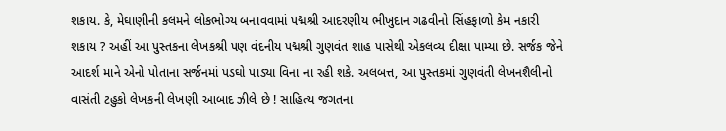શકાય. કે, મેઘાણીની કલમને લોકભોગ્ય બનાવવામાં પદ્મશ્રી આદરણીય ભીખુદાન ગઢવીનો સિંહફાળો કેમ નકારી શકાય ? અહીં આ પુસ્તકના લેખકશ્રી પણ વંદનીય પદ્મશ્રી ગુણવંત શાહ પાસેથી એકલવ્ય દીક્ષા પામ્યા છે. સર્જક જેને આદર્શ માને એનો પોતાના સર્જનમાં પડઘો પાડ્યા વિના ના રહી શકે. અલબત્ત, આ પુસ્તકમાં ગુણવંતી લેખનશૈલીનો વાસંતી ટહુકો લેખકની લેખણી આબાદ ઝીલે છે ! સાહિત્ય જગતના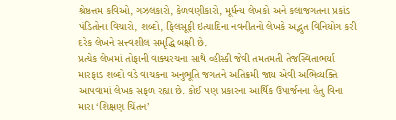શ્રેષ્ઠત્તમ કવિઓ, ગઝલકારો, કેળવણીકારો, મૂર્ધન્ય લેખકો અને કલાજગતના પ્રકાંડ પંડિતોના વિચારો, શબ્દો, ફિલસૂફી ઇત્યાદિના નવનીતનો લેખકે અદ્ભુત વિનિયોગ કરી દરેક લેખને સત્ત્વશીલ સમૃદ્ધિ બક્ષી છે.
પ્રત્યેક લેખમાં તોફાની વાક્યરચના સાથે વ્હીસ્કી જેવી તમતમતી તેજસ્વિતાભર્યા મારફાડ શબ્દો વડે વાચકના અનુભૂતિ જગતને અતિક્રમી જાય એવી અભિવ્યક્તિ આપવામાં લેખક સફળ રહ્યા છે. કોઈ પણ પ્રકારના આર્થિક ઉપાર્જનના હેતુ વિના મારા ‘શિક્ષણ ચિંતન’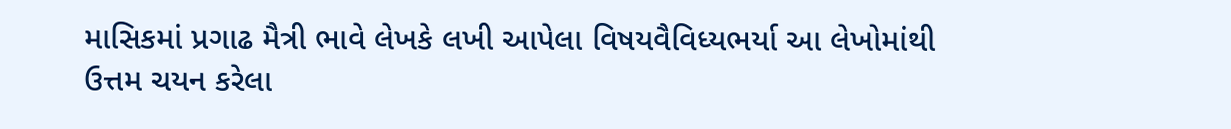માસિકમાં પ્રગાઢ મૈત્રી ભાવે લેખકે લખી આપેલા વિષયવૈવિધ્યભર્યા આ લેખોમાંથી ઉત્તમ ચયન કરેલા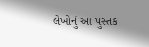લેખોનું આ પુસ્તક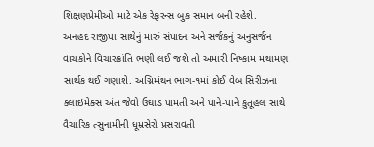શિક્ષણપ્રેમીઓ માટે એક રેફરન્સ બુક સમાન બની રહેશે.
અનહદ રાજીપા સાથેનું મારું સંપાદન અને સર્જકનું અનુસર્જન વાચકોને વિચારક્રાંતિ ભણી લઈ જશે તો અમારી નિષ્કામ મથામણ સાર્થક થઈ ગણાશે. અગ્નિમંથન ભાગ-૧માં કોઈ વેબ સિરીઝના ક્લાઇમેક્સ અંત જેવો ઉઘાડ પામતી અને પાને-પાને કુતૂહલ સાથે વૈચારિક ત્સુનામીની ધૂમ્રસેરો પ્રસરાવતી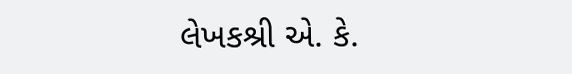લેખકશ્રી એ. કે.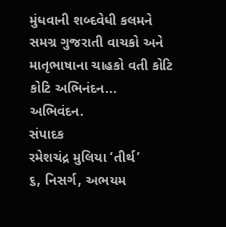મુંધવાની શબ્દવેધી કલમને સમગ્ર ગુજરાતી વાચકો અને માતૃભાષાના ચાહકો વતી કોટિ કોટિ અભિનંદન... અભિવંદન.
સંપાદક
રમેશચંદ્ર મુલિયા ‘તીર્થ’
૬, નિસર્ગ, અભયમ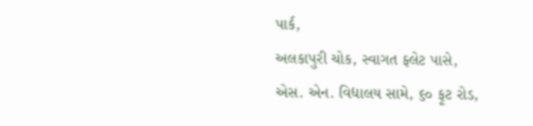પાર્ક,
અલકાપુરી ચોક, સ્વાગત ફ્લેટ પાસે,
એસ. એન. વિદ્યાલય સામે, ૬૦ ફૂટ રોડ,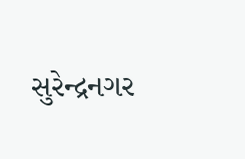સુરેન્દ્રનગર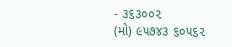- ૩૬૩૦૦૨
(મો) ૯૫૭૪૩ ૬૦૫૬૨